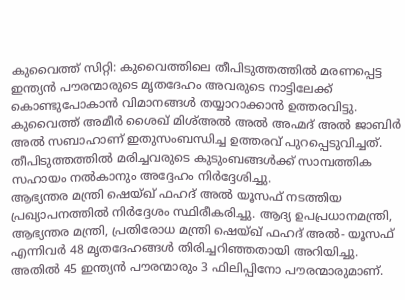കുവൈത്ത് സിറ്റി: കുവൈത്തിലെ തീപിടുത്തത്തിൽ മരണപ്പെട്ട ഇന്ത്യൻ പൗരന്മാരുടെ മൃതദേഹം അവരുടെ നാട്ടിലേക്ക് കൊണ്ടുപോകാൻ വിമാനങ്ങൾ തയ്യാറാക്കാൻ ഉത്തരവിട്ടു. കുവൈത്ത് അമീർ ശൈഖ് മിശ്അൽ അൽ അഹ്മദ് അൽ ജാബിർ അൽ സബാഹാണ് ഇതുസംബന്ധിച്ച ഉത്തരവ് പുറപ്പെടുവിച്ചത്. തീപിടുത്തത്തിൽ മരിച്ചവരുടെ കുടുംബങ്ങൾക്ക് സാമ്പത്തിക സഹായം നൽകാനും അദ്ദേഹം നിർദ്ദേശിച്ചു.
ആഭ്യന്തര മന്ത്രി ഷെയ്ഖ് ഫഹദ് അൽ യൂസഫ് നടത്തിയ പ്രഖ്യാപനത്തിൽ നിർദ്ദേശം സ്ഥിരീകരിച്ചു. ആദ്യ ഉപപ്രധാനമന്ത്രി, ആഭ്യന്തര മന്ത്രി, പ്രതിരോധ മന്ത്രി ഷെയ്ഖ് ഫഹദ് അൽ- യൂസഫ് എന്നിവർ 48 മൃതദേഹങ്ങൾ തിരിച്ചറിഞ്ഞതായി അറിയിച്ചു. അതിൽ 45 ഇന്ത്യൻ പൗരന്മാരും 3 ഫിലിപ്പിനോ പൗരന്മാരുമാണ്.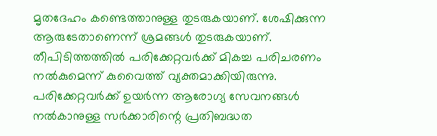മൃതദേഹം കണ്ടെത്താനുള്ള തുടരുകയാണ്. ശേഷിക്കുന്ന ആരുടേതാണെന്ന് ശ്രമങ്ങൾ തുടരുകയാണ്.
തീപിടിത്തത്തിൽ പരിക്കേറ്റവർക്ക് മികച്ച പരിചരണം നൽകുമെന്ന് കുവൈത്ത് വ്യക്തമാക്കിയിരുന്നു. പരിക്കേറ്റവർക്ക് ഉയർന്ന ആരോഗ്യ സേവനങ്ങൾ നൽകാനുള്ള സർക്കാരിന്റെ പ്രതിബദ്ധത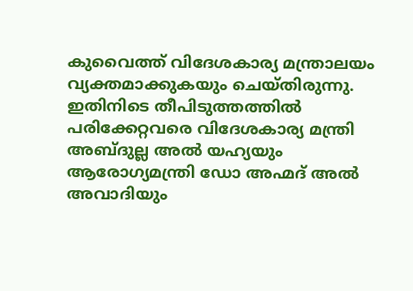കുവൈത്ത് വിദേശകാര്യ മന്ത്രാലയം വ്യക്തമാക്കുകയും ചെയ്തിരുന്നു. ഇതിനിടെ തീപിടുത്തത്തിൽ പരിക്കേറ്റവരെ വിദേശകാര്യ മന്ത്രി അബ്ദുല്ല അൽ യഹ്യയും ആരോഗ്യമന്ത്രി ഡോ അഹ്മദ് അൽ അവാദിയും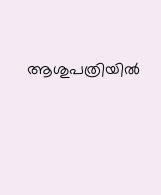ആശുപത്രിയിൽ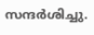സന്ദർശിച്ചു.